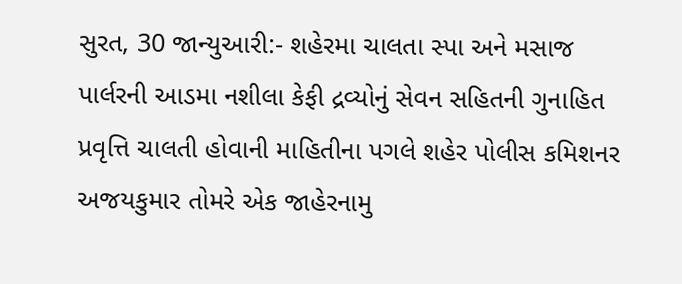સુરત, 30 જાન્યુઆરી:- શહેરમા ચાલતા સ્પા અને મસાજ પાર્લરની આડમા નશીલા કેફી દ્રવ્યોનું સેવન સહિતની ગુનાહિત પ્રવૃત્તિ ચાલતી હોવાની માહિતીના પગલે શહેર પોલીસ કમિશનર અજયકુમાર તોમરે એક જાહેરનામુ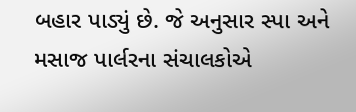બહાર પાડ્યું છે. જે અનુસાર સ્પા અને મસાજ પાર્લરના સંચાલકોએ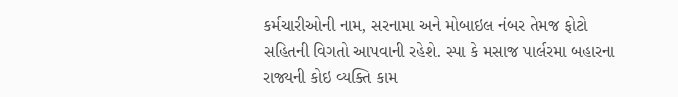કર્મચારીઓની નામ, સરનામા અને મોબાઇલ નંબર તેમજ ફોટો સહિતની વિગતો આપવાની રહેશે. સ્પા કે મસાજ પાર્લરમા બહારના રાજ્યની કોઇ વ્યક્તિ કામ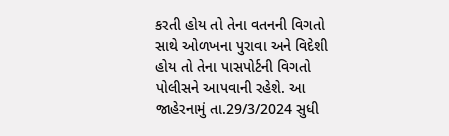કરતી હોય તો તેના વતનની વિગતો સાથે ઓળખના પુરાવા અને વિદેશી હોય તો તેના પાસપોર્ટની વિગતો પોલીસને આપવાની રહેશે. આ જાહેરનામું તા.29/3/2024 સુધી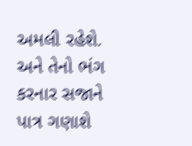અમલી રહેશે. અને તેનો ભંગ કરનાર સજાને પાત્ર ગણાશે